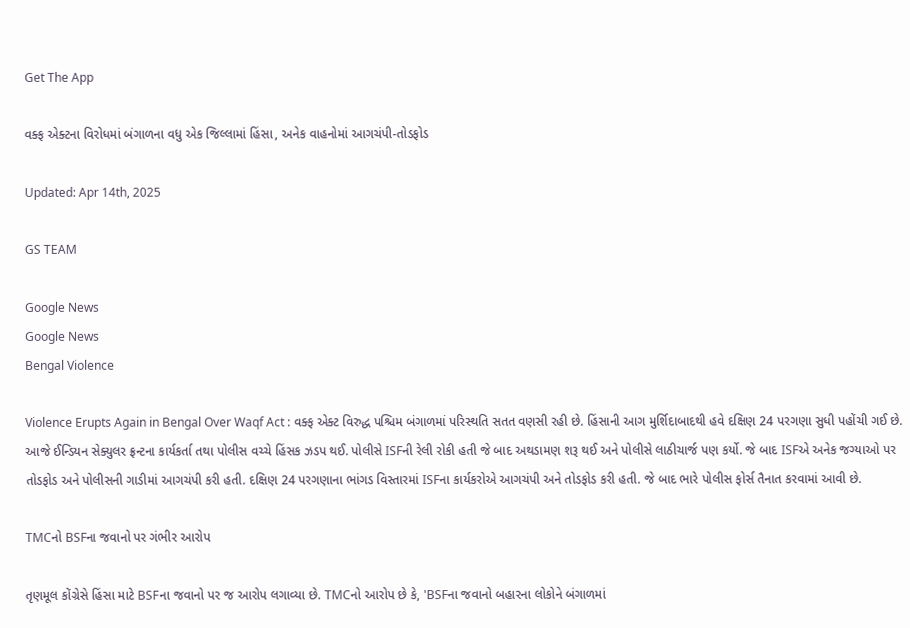Get The App

વક્ફ એક્ટના વિરોધમાં બંગાળના વધુ એક જિલ્લામાં હિંસા, અનેક વાહનોમાં આગચંપી-તોડફોડ

Updated: Apr 14th, 2025

GS TEAM

Google News
Google News
Bengal Violence

Violence Erupts Again in Bengal Over Waqf Act : વક્ફ એક્ટ વિરુદ્ધ પશ્ચિમ બંગાળમાં પરિસ્થતિ સતત વણસી રહી છે. હિંસાની આગ મુર્શિદાબાદથી હવે દક્ષિણ 24 પરગણા સુધી પહોંચી ગઈ છે. આજે ઈન્ડિયન સેક્યુલર ફ્રન્ટના કાર્યકર્તા તથા પોલીસ વચ્ચે હિંસક ઝડપ થઈ. પોલીસે ISFની રેલી રોકી હતી જે બાદ અથડામણ શરૂ થઈ અને પોલીસે લાઠીચાર્જ પણ કર્યો. જે બાદ ISFએ અનેક જગ્યાઓ પર તોડફોડ અને પોલીસની ગાડીમાં આગચંપી કરી હતી. દક્ષિણ 24 પરગણાના ભાંગડ વિસ્તારમાં ISFના કાર્યકરોએ આગચંપી અને તોડફોડ કરી હતી. જે બાદ ભારે પોલીસ ફોર્સ તૈનાત કરવામાં આવી છે.

TMCનો BSFના જવાનો પર ગંભીર આરોપ

તૃણમૂલ કોંગ્રેસે હિંસા માટે BSFના જવાનો પર જ આરોપ લગાવ્યા છે. TMCનો આરોપ છે કે, 'BSFના જવાનો બહારના લોકોને બંગાળમાં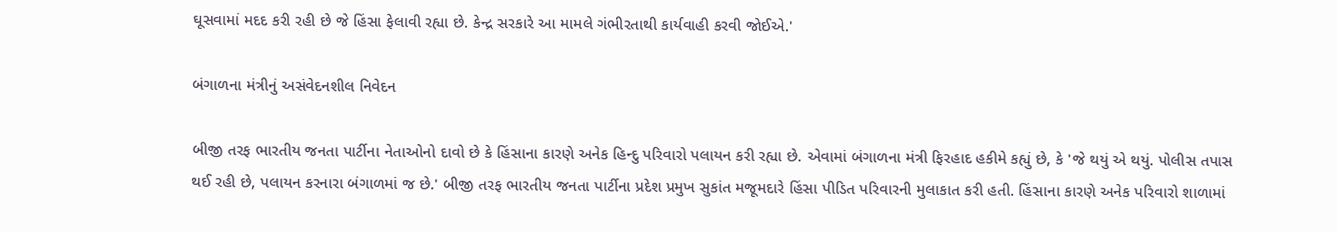ઘૂસવામાં મદદ કરી રહી છે જે હિંસા ફેલાવી રહ્યા છે. કેન્દ્ર સરકારે આ મામલે ગંભીરતાથી કાર્યવાહી કરવી જોઈએ.'

બંગાળના મંત્રીનું અસંવેદનશીલ નિવેદન

બીજી તરફ ભારતીય જનતા પાર્ટીના નેતાઓનો દાવો છે કે હિંસાના કારણે અનેક હિન્દુ પરિવારો પલાયન કરી રહ્યા છે. એવામાં બંગાળના મંત્રી ફિરહાદ હકીમે કહ્યું છે, કે 'જે થયું એ થયું. પોલીસ તપાસ થઈ રહી છે, પલાયન કરનારા બંગાળમાં જ છે.' બીજી તરફ ભારતીય જનતા પાર્ટીના પ્રદેશ પ્રમુખ સુકાંત મજૂમદારે હિંસા પીડિત પરિવારની મુલાકાત કરી હતી. હિંસાના કારણે અનેક પરિવારો શાળામાં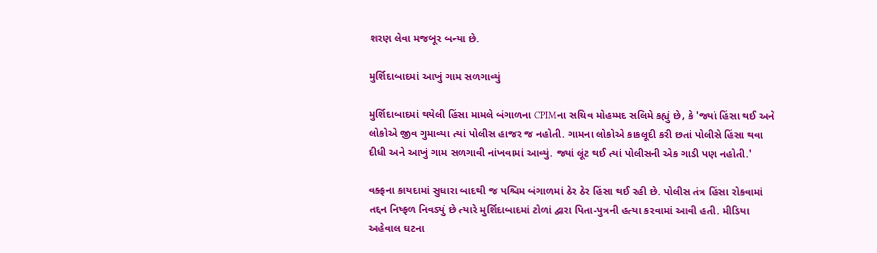શરણ લેવા મજબૂર બન્યા છે.

મુર્શિદાબાદમાં આખું ગામ સળગાવ્યું

મુર્શિદાબાદમાં થયેલી હિંસા મામલે બંગાળના CPIMના સચિવ મોહમ્મદ સલિમે કહ્યું છે, કે 'જ્યાં હિંસા થઈ અને લોકોએ જીવ ગુમાવ્યા ત્યાં પોલીસ હાજર જ નહોતી. ગામના લોકોએ કાકલૂદી કરી છતાં પોલીસે હિંસા થવા દીધી અને આખું ગામ સળગાવી નાંખવામાં આવ્યું. જ્યાં લૂંટ થઈ ત્યાં પોલીસની એક ગાડી પણ નહોતી.'

વક્ફના કાયદામાં સુધારા બાદથી જ પશ્ચિમ બંગાળમાં ઠેર ઠેર હિંસા થઈ રહી છે. પોલીસ તંત્ર હિંસા રોકવામાં તદ્દન નિષ્ફળ નિવડ્યું છે ત્યારે મુર્શિદાબાદમાં ટોળાં દ્વારા પિતા-પુત્રની હત્યા કરવામાં આવી હતી. મીડિયા અહેવાલ ઘટના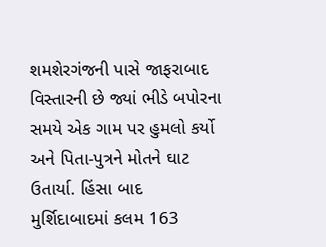શમશેરગંજની પાસે જાફરાબાદ વિસ્તારની છે જ્યાં ભીડે બપોરના સમયે એક ગામ પર હુમલો કર્યો અને પિતા-પુત્રને મોતને ઘાટ ઉતાર્યા. હિંસા બાદ મુર્શિદાબાદમાં કલમ 163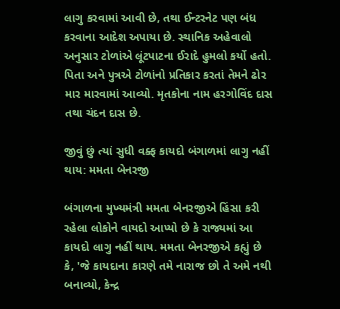લાગુ કરવામાં આવી છે, તથા ઈન્ટરનેટ પણ બંધ કરવાના આદેશ અપાયા છે. સ્થાનિક અહેવાલો અનુસાર ટોળાંએ લૂંટપાટના ઈરાદે હુમલો કર્યો હતો. પિતા અને પુત્રએ ટોળાંનો પ્રતિકાર કરતાં તેમને ઢોર માર મારવામાં આવ્યો. મૃતકોના નામ હરગોવિંદ દાસ તથા ચંદન દાસ છે.

જીવું છું ત્યાં સુધી વક્ફ કાયદો બંગાળમાં લાગુ નહીં થાય: મમતા બેનરજી

બંગાળના મુખ્યમંત્રી મમતા બેનરજીએ હિંસા કરી રહેલા લોકોને વાયદો આપ્યો છે કે રાજ્યમાં આ કાયદો લાગુ નહીં થાય. મમતા બેનરજીએ કહ્યું છે કે, 'જે કાયદાના કારણે તમે નારાજ છો તે અમે નથી બનાવ્યો, કેન્દ્ર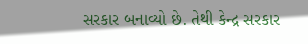સરકાર બનાવ્યો છે. તેથી કેન્દ્ર સરકાર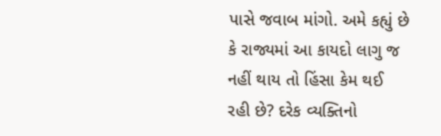પાસે જવાબ માંગો. અમે કહ્યું છે કે રાજ્યમાં આ કાયદો લાગુ જ નહીં થાય તો હિંસા કેમ થઈ રહી છે? દરેક વ્યક્તિનો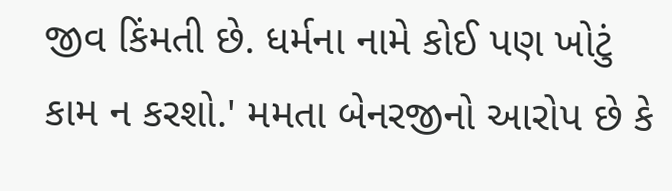જીવ કિંમતી છે. ધર્મના નામે કોઈ પણ ખોટું કામ ન કરશો.' મમતા બેનરજીનો આરોપ છે કે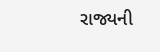રાજ્યની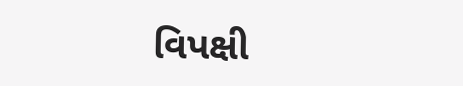વિપક્ષી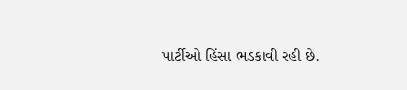પાર્ટીઓ હિંસા ભડકાવી રહી છે.